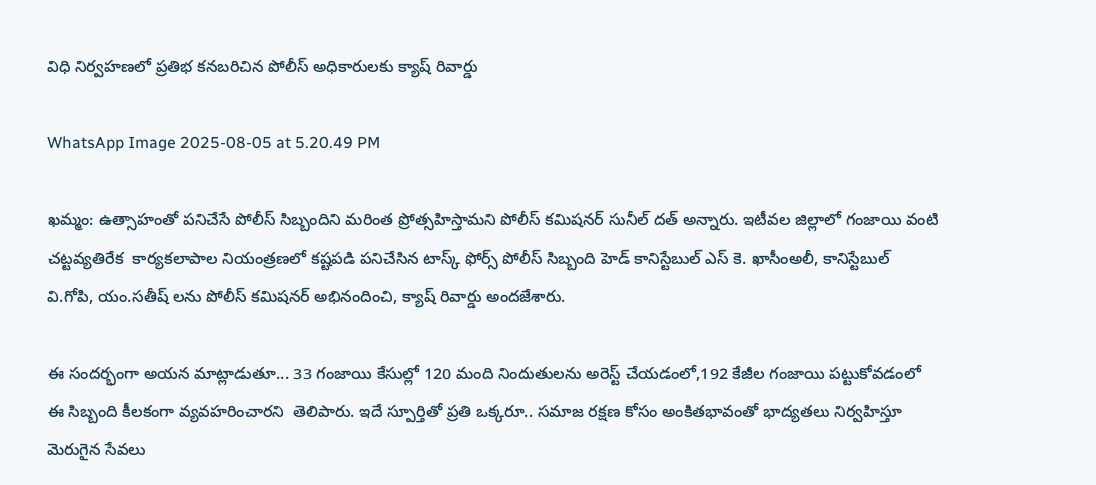విధి నిర్వహణలో ప్రతిభ కనబరిచిన పోలీస్ అధికారులకు క్యాష్ రివార్డు

WhatsApp Image 2025-08-05 at 5.20.49 PM

ఖమ్మం: ఉత్సాహంతో పనిచేసే పోలీస్ సిబ్బందిని మరింత ప్రోత్సహిస్తామని పోలీస్ కమిషనర్ సునీల్ దత్ అన్నారు. ఇటీవల జిల్లాలో గంజాయి వంటి చట్టవ్యతిరేక  కార్యకలాపాల నియంత్రణలో కష్టపడి పనిచేసిన టాస్క్ ఫోర్స్ పోలీస్ సిబ్బంది హెడ్ కానిస్టేబుల్ ఎస్ కె. ఖాసీంఅలీ, కానిస్టేబుల్ వి.గోపి, యం.సతీష్ లను పోలీస్ కమిషనర్ అభినందించి, క్యాష్ రివార్డు అందజేశారు.

ఈ సందర్భంగా అయన మాట్లాడుతూ... 33 గంజాయి కేసుల్లో 120 మంది నిందుతులను అరెస్ట్ చేయడంలో,192 కేజీల గంజాయి పట్టుకోవడంలో ఈ సిబ్బంది కీలకంగా వ్యవహరించారని  తెలిపారు. ఇదే స్పూర్తితో ప్రతి ఒక్కరూ.. సమాజ రక్షణ కోసం అంకితభావంతో భాద్యతలు నిర్వహిస్తూ  మెరుగైన సేవలు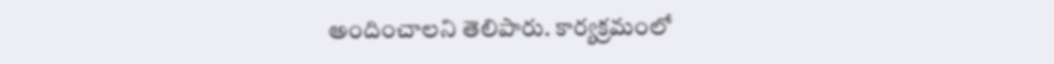అందించాలని తెలిపారు. కార్యక్రమంలో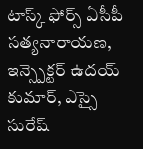టాస్క్ ఫోర్స్ ఏసీపీ సత్యనారాయణ, ఇన్స్పెక్టర్ ఉదయ్ కుమార్, ఎస్సై సురేష్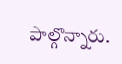పాల్గొన్నారు.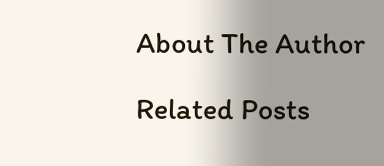About The Author

Related Posts